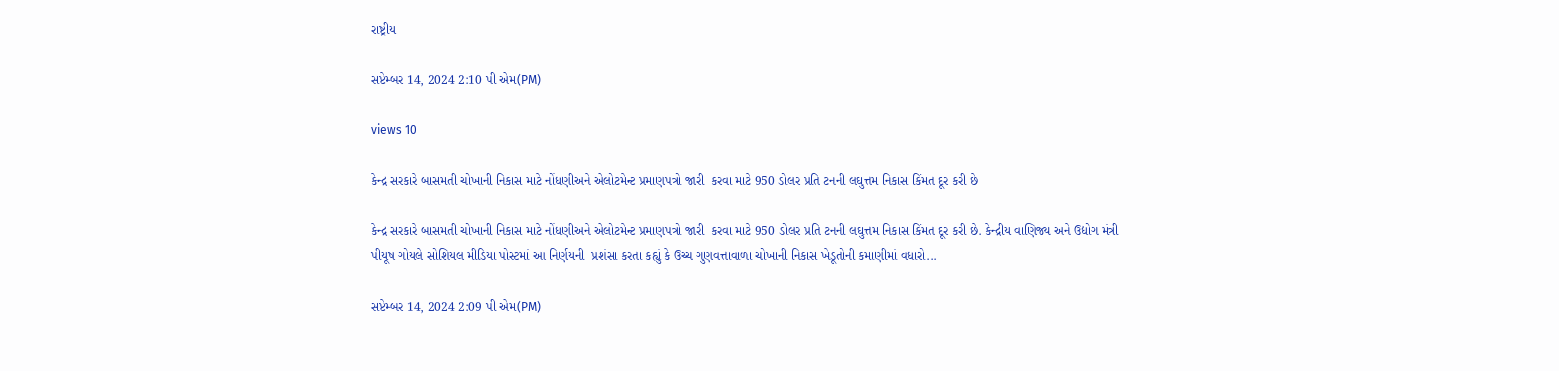રાષ્ટ્રીય

સપ્ટેમ્બર 14, 2024 2:10 પી એમ(PM)

views 10

કેન્દ્ર સરકારે બાસમતી ચોખાની નિકાસ માટે નોંધણીઅને એલોટમેન્ટ પ્રમાણપત્રો જારી  કરવા માટે 950 ડોલર પ્રતિ ટનની લઘુત્તમ નિકાસ કિંમત દૂર કરી છે

કેન્દ્ર સરકારે બાસમતી ચોખાની નિકાસ માટે નોંધણીઅને એલોટમેન્ટ પ્રમાણપત્રો જારી  કરવા માટે 950 ડોલર પ્રતિ ટનની લઘુત્તમ નિકાસ કિંમત દૂર કરી છે. કેન્દ્રીય વાણિજ્ય અને ઉદ્યોગ મંત્રી પીયૂષ ગોયલે સોશિયલ મીડિયા પોસ્ટમાં આ નિર્ણયની  પ્રશંસા કરતા કહ્યું કે ઉચ્ચ ગુણવત્તાવાળા ચોખાની નિકાસ ખેડૂતોની કમાણીમાં વધારો...

સપ્ટેમ્બર 14, 2024 2:09 પી એમ(PM)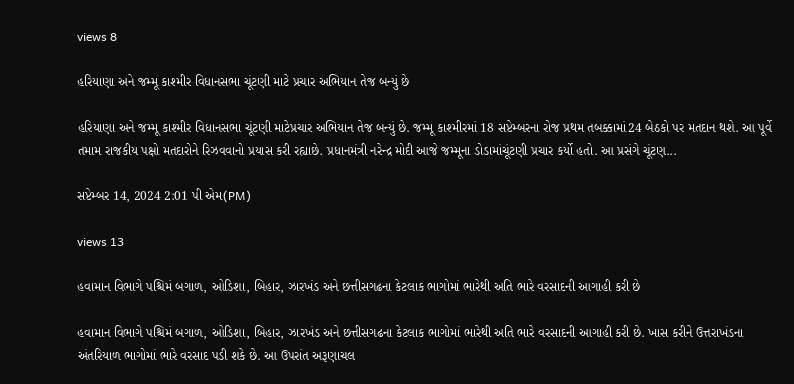views 8

હરિયાણા અને જમ્મૂ કાશ્મીર વિધાનસભા ચૂંટણી માટે પ્રચાર અભિયાન તેજ બન્યું છે

હરિયાણા અને જમ્મૂ કાશ્મીર વિધાનસભા ચૂંટણી માટેપ્રચાર અભિયાન તેજ બન્યું છે. જમ્મૂ કાશ્મીરમાં 18 સપ્ટેમ્બરના રોજ પ્રથમ તબક્કામાં24 બેઠકો પર મતદાન થશે. આ પૂર્વે તમામ રાજકીય પક્ષો મતદારોને રિઝવવાનો પ્રયાસ કરી રહ્યાછે. પ્રધાનમંત્રી નરેન્દ્ર મોદી આજે જમ્મૂના ડોડામાંચૂંટણી પ્રચાર કર્યો હતો. આ પ્રસંગે ચૂંટણ...

સપ્ટેમ્બર 14, 2024 2:01 પી એમ(PM)

views 13

હવામાન વિભાગે પશ્ચિમં બગાળ, ઓડિશા, બિહાર, ઝારખંડ અને છત્તીસગઢના કેટલાક ભાગોમાં ભારેથી અતિ ભારે વરસાદની આગાહી કરી છે

હવામાન વિભાગે પશ્ચિમં બગાળ, ઓડિશા, બિહાર, ઝારખંડ અને છત્તીસગઢના કેટલાક ભાગોમાં ભારેથી અતિ ભારે વરસાદની આગાહી કરી છે. ખાસ કરીને ઉત્તરાખંડના અંતરિયાળ ભાગોમાં ભારે વરસાદ પડી શકે છે. આ ઉપરાંત અરૂણાચલ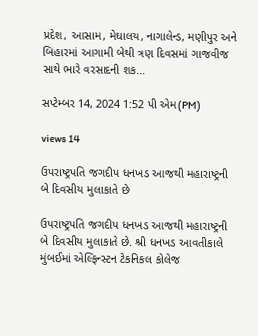પ્રદેશ, આસામ, મેઘાલય, નાગાલેન્ડ, મણીપુર અને બિહારમાં આગામી બેથી ત્રણ દિવસમાં ગાજવીજ સાથે ભારે વરસાદની શક...

સપ્ટેમ્બર 14, 2024 1:52 પી એમ(PM)

views 14

ઉપરાષ્ટ્રપતિ જગદીપ ધનખડ આજથી મહારાષ્ટ્રની બે દિવસીય મુલાકાતે છે

ઉપરાષ્ટ્રપતિ જગદીપ ધનખડ આજથી મહારાષ્ટ્રની બે દિવસીય મુલાકાતે છે. શ્રી ધનખડ આવતીકાલે મુંબઈમાં એલ્ફિન્સ્ટન ટેકનિકલ કોલેજ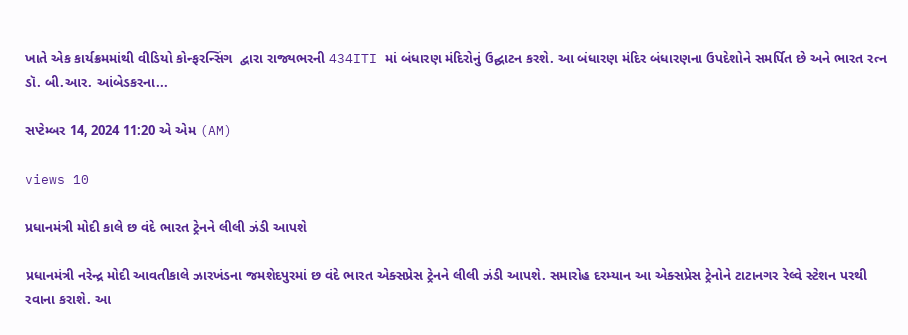ખાતે એક કાર્યક્રમમાંથી વીડિયો કોન્ફરન્સિંગ  દ્વારા રાજ્યભરની 434ITI માં બંધારણ મંદિરોનું ઉદ્ઘાટન કરશે. આ બંધારણ મંદિર બંધારણના ઉપદેશોને સમર્પિત છે અને ભારત રત્ન ડૉ. બી.આર. આંબેડકરના...

સપ્ટેમ્બર 14, 2024 11:20 એ એમ (AM)

views 10

પ્રધાનમંત્રી મોદી કાલે છ વંદે ભારત ટ્રેનને લીલી ઝંડી આપશે

પ્રધાનમંત્રી નરેન્દ્ર મોદી આવતીકાલે ઝારખંડના જમશેદપુરમાં છ વંદે ભારત એક્સપ્રેસ ટ્રેનને લીલી ઝંડી આપશે. સમારોહ દરમ્યાન આ એક્સપ્રેસ ટ્રેનોને ટાટાનગર રેલ્વે સ્ટેશન પરથી રવાના કરાશે. આ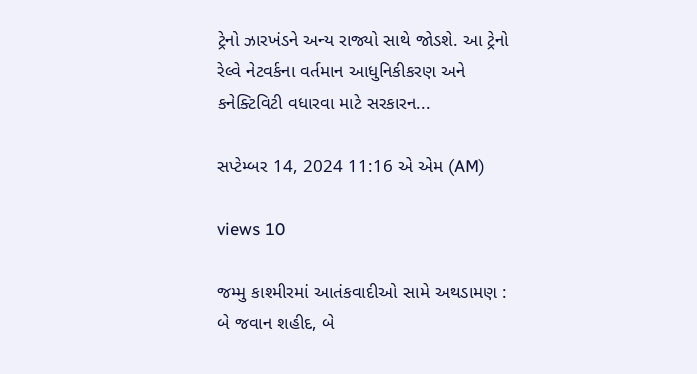ટ્રેનો ઝારખંડને અન્ય રાજ્યો સાથે જોડશે. આ ટ્રેનો રેલ્વે નેટવર્કના વર્તમાન આધુનિકીકરણ અને કનેક્ટિવિટી વધારવા માટે સરકારન...

સપ્ટેમ્બર 14, 2024 11:16 એ એમ (AM)

views 10

જમ્મુ કાશ્મીરમાં આતંકવાદીઓ સામે અથડામણ : બે જવાન શહીદ, બે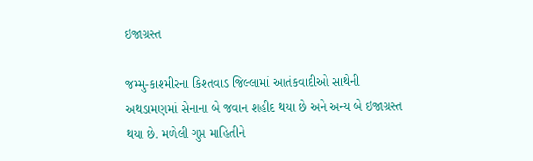ઇજાગ્રસ્ત

જમ્મુ-કાશ્મીરના કિશ્તવાડ જિલ્લામાં આતંકવાદીઓ સાથેની અથડામણમાં સેનાના બે જવાન શહીદ થયા છે અને અન્ય બે ઇજાગ્રસ્ત થયા છે. મળેલી ગુપ્ત માહિતીને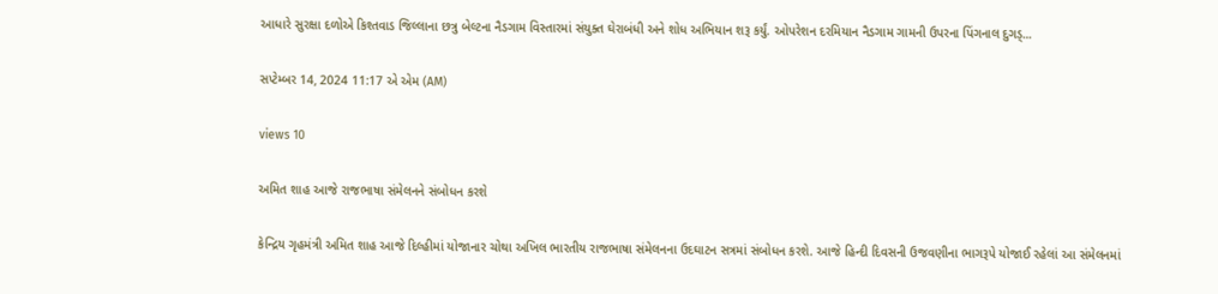આધારે સુરક્ષા દળોએ કિશ્તવાડ જિલ્લાના છત્રુ બેલ્ટના નૈડગામ વિસ્તારમાં સંયુક્ત ઘેરાબંધી અને શોધ અભિયાન શરૂ કર્યું. ઓપરેશન દરમિયાન નૈડગામ ગામની ઉપરના પિંગનાલ દુગડ્...

સપ્ટેમ્બર 14, 2024 11:17 એ એમ (AM)

views 10

અમિત શાહ આજે રાજભાષા સંમેલનને સંબોધન કરશે

કેન્દ્રિય ગૃહમંત્રી અમિત શાહ આજે દિલ્હીમાં યોજાનાર ચોથા અખિલ ભારતીય રાજભાષા સંમેલનના ઉદઘાટન સત્રમાં સંબોધન કરશે. આજે હિન્દી દિવસની ઉજવણીના ભાગરૂપે યોજાઈ રહેલાં આ સંમેલનમાં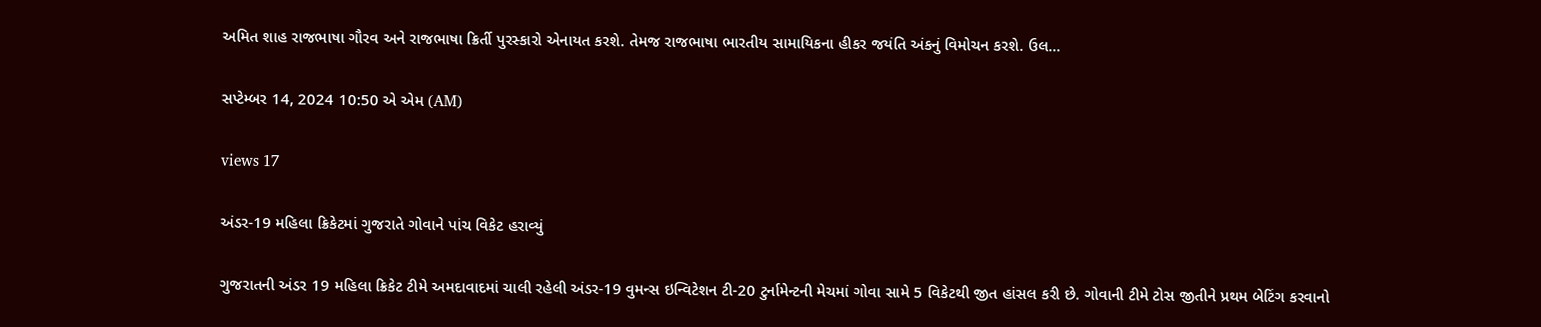અમિત શાહ રાજભાષા ગૌરવ અને રાજભાષા ક્રિર્તી પુરસ્કારો એનાયત કરશે. તેમજ રાજભાષા ભારતીય સામાયિકના હીકર જયંતિ અંકનું વિમોચન કરશે. ઉલ...

સપ્ટેમ્બર 14, 2024 10:50 એ એમ (AM)

views 17

અંડર-19 મહિલા ક્રિકેટમાં ગુજરાતે ગોવાને પાંચ વિકેટ હરાવ્યું

ગુજરાતની અંડર 19 મહિલા ક્રિકેટ ટીમે અમદાવાદમાં ચાલી રહેલી અંડર-19 વુમન્સ ઇન્વિટેશન ટી-20 ટુર્નામેન્ટની મેચમાં ગોવા સામે 5 વિકેટથી જીત હાંસલ કરી છે. ગોવાની ટીમે ટોસ જીતીને પ્રથમ બેટિંગ કરવાનો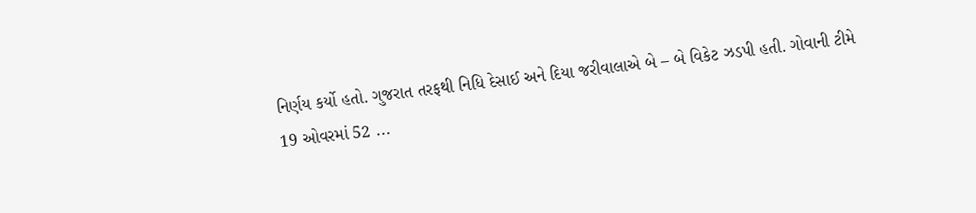નિર્ણય કર્યો હતો. ગુજરાત તરફથી નિધિ દેસાઈ અને દિયા જરીવાલાએ બે – બે વિકેટ ઝડપી હતી. ગોવાની ટીમે 19 ઓવરમાં 52 ...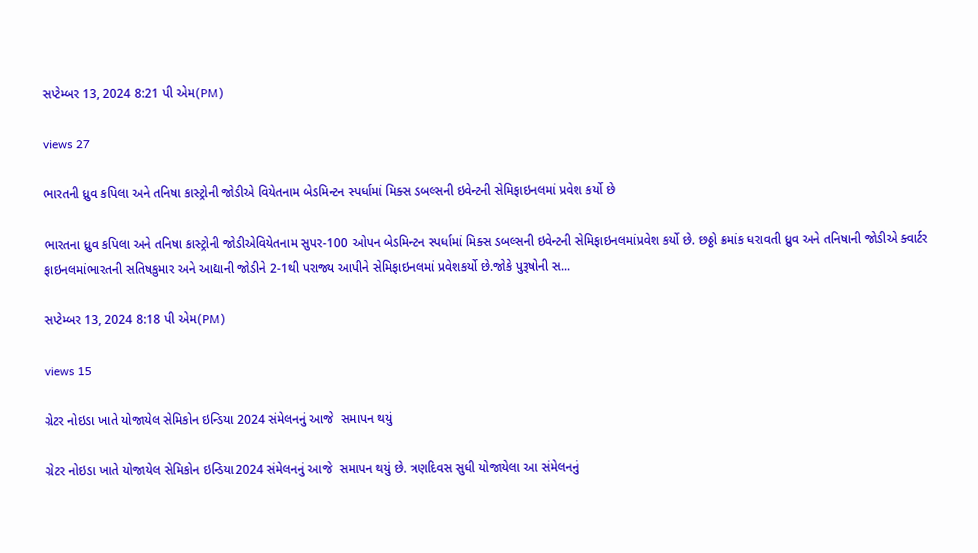સપ્ટેમ્બર 13, 2024 8:21 પી એમ(PM)

views 27

ભારતની ધ્રુવ કપિલા અને તનિષા કાસ્ટ્રોની જોડીએ વિયેતનામ બેડમિન્ટન સ્પર્ધામાં મિક્સ ડબલ્સની ઇવેન્ટની સેમિફાઇનલમાં પ્રવેશ કર્યો છે

ભારતના ધ્રુવ કપિલા અને તનિષા કાસ્ટ્રોની જોડીએવિયેતનામ સુપર-100 ઓપન બેડમિન્ટન સ્પર્ધામાં મિક્સ ડબલ્સની ઇવેન્ટની સેમિફાઇનલમાંપ્રવેશ કર્યો છે. છઠ્ઠો ક્રમાંક ધરાવતી ધ્રુવ અને તનિષાની જોડીએ ક્વાર્ટર ફાઇનલમાંભારતની સતિષકુમાર અને આદ્યાની જોડીને 2-1થી પરાજ્ય આપીને સેમિફાઇનલમાં પ્રવેશકર્યો છે.જોકે પુરૂષોની સ...

સપ્ટેમ્બર 13, 2024 8:18 પી એમ(PM)

views 15

ગ્રેટર નોઇડા ખાતે યોજાયેલ સેમિકોન ઇન્ડિયા 2024 સંમેલનનું આજે  સમાપન થયું

ગ્રેટર નોઇડા ખાતે યોજાયેલ સેમિકોન ઇન્ડિયા2024 સંમેલનનું આજે  સમાપન થયું છે. ત્રણદિવસ સુધી યોજાયેલા આ સંમેલનનું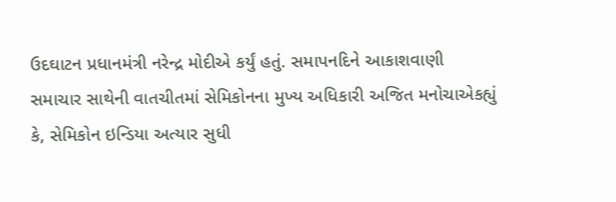ઉદઘાટન પ્રધાનમંત્રી નરેન્દ્ર મોદીએ કર્યું હતું. સમાપનદિને આકાશવાણી સમાચાર સાથેની વાતચીતમાં સેમિકોનના મુખ્ય અધિકારી અજિત મનોચાએકહ્યું કે, સેમિકોન ઇન્ડિયા અત્યાર સુધી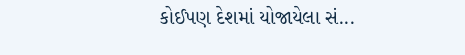કોઈપણ દેશમાં યોજાયેલા સં...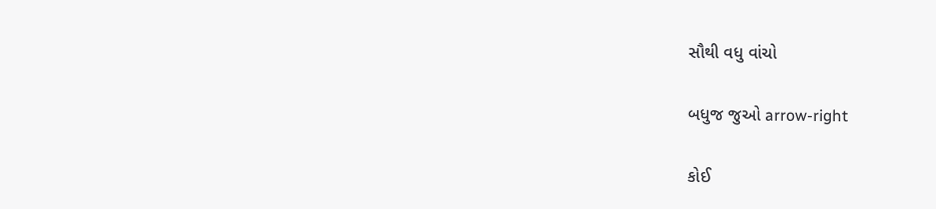સૌથી વધુ વાંચો

બધુજ જુઓ arrow-right

કોઈ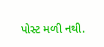પોસ્ટ મળી નથી.